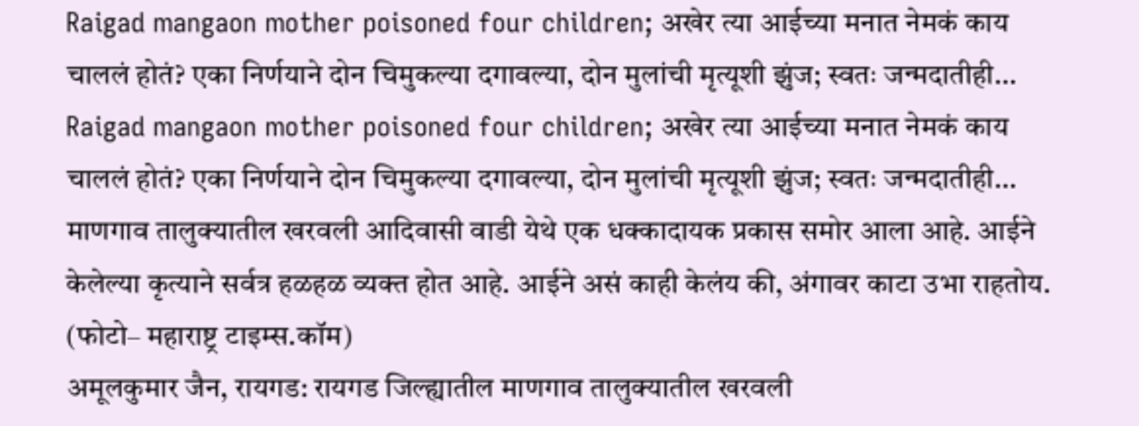Raigad mangaon mother poisoned four children; अखेर त्या आईच्या मनात नेमकं काय चाललं होतं? एका निर्णयाने दोन चिमुकल्या दगावल्या, दोन मुलांची मृत्यूशी झुंज; स्वतः जन्मदातीही…
Raigad mangaon mother poisoned four children; अखेर त्या आईच्या मनात नेमकं काय चाललं होतं? एका निर्णयाने दोन चिमुकल्या दगावल्या, दोन मुलांची मृत्यूशी झुंज; स्वतः जन्मदातीही…
माणगाव तालुक्यातील खरवली आदिवासी वाडी येथे एक धक्कादायक प्रकास समोर आला आहे. आईने केलेल्या कृत्याने सर्वत्र हळहळ व्यक्त होत आहे. आईने असं काही केलंय की, अंगावर काटा उभा राहतोय.
(फोटो– महाराष्ट्र टाइम्स.कॉम)
अमूलकुमार जैन, रायगड: रायगड जिल्ह्यातील माणगाव तालुक्यातील खरवली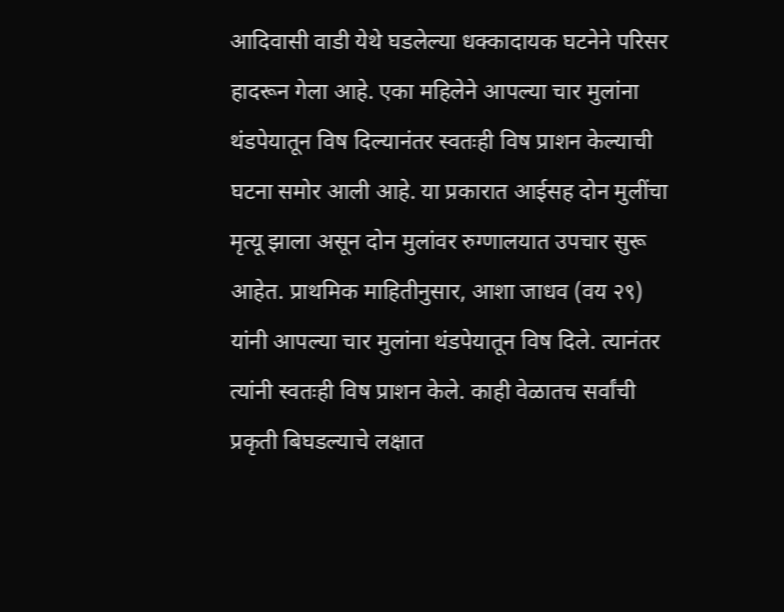आदिवासी वाडी येथे घडलेल्या धक्कादायक घटनेने परिसर हादरून गेला आहे. एका महिलेने आपल्या चार मुलांना थंडपेयातून विष दिल्यानंतर स्वतःही विष प्राशन केल्याची घटना समोर आली आहे. या प्रकारात आईसह दोन मुलींचा मृत्यू झाला असून दोन मुलांवर रुग्णालयात उपचार सुरू आहेत. प्राथमिक माहितीनुसार, आशा जाधव (वय २९) यांनी आपल्या चार मुलांना थंडपेयातून विष दिले. त्यानंतर त्यांनी स्वतःही विष प्राशन केले. काही वेळातच सर्वांची प्रकृती बिघडल्याचे लक्षात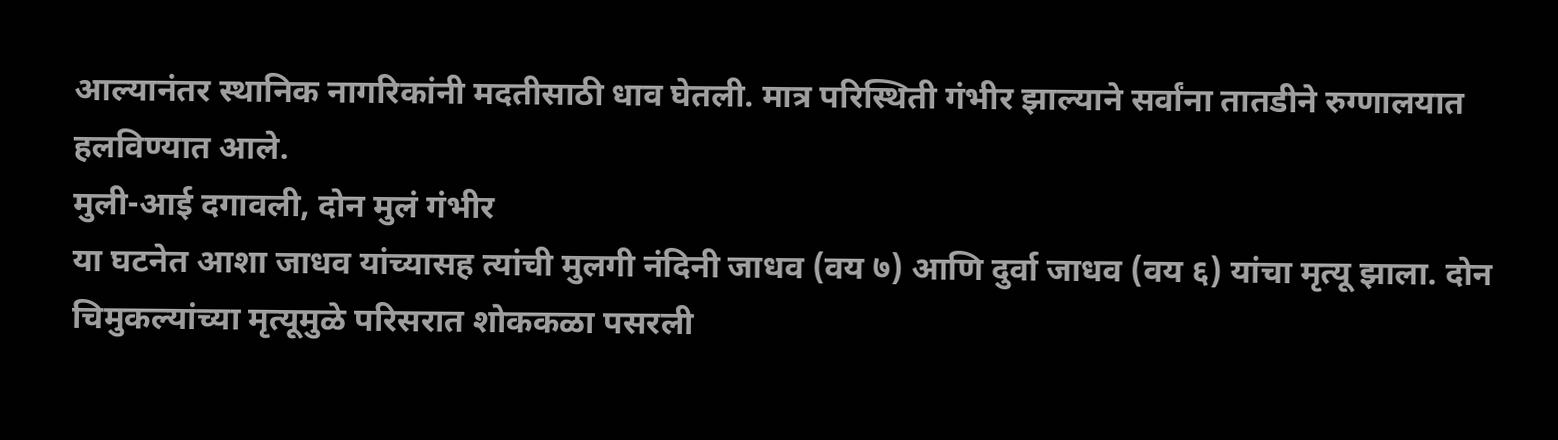आल्यानंतर स्थानिक नागरिकांनी मदतीसाठी धाव घेतली. मात्र परिस्थिती गंभीर झाल्याने सर्वांना तातडीने रुग्णालयात हलविण्यात आले.
मुली-आई दगावली, दोन मुलं गंभीर
या घटनेत आशा जाधव यांच्यासह त्यांची मुलगी नंदिनी जाधव (वय ७) आणि दुर्वा जाधव (वय ६) यांचा मृत्यू झाला. दोन चिमुकल्यांच्या मृत्यूमुळे परिसरात शोककळा पसरली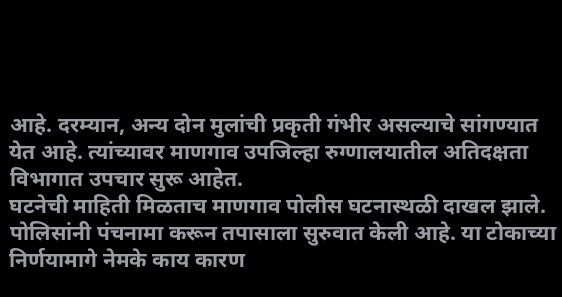आहे. दरम्यान, अन्य दोन मुलांची प्रकृती गंभीर असल्याचे सांगण्यात येत आहे. त्यांच्यावर माणगाव उपजिल्हा रुग्णालयातील अतिदक्षता विभागात उपचार सुरू आहेत.
घटनेची माहिती मिळताच माणगाव पोलीस घटनास्थळी दाखल झाले. पोलिसांनी पंचनामा करून तपासाला सुरुवात केली आहे. या टोकाच्या निर्णयामागे नेमके काय कारण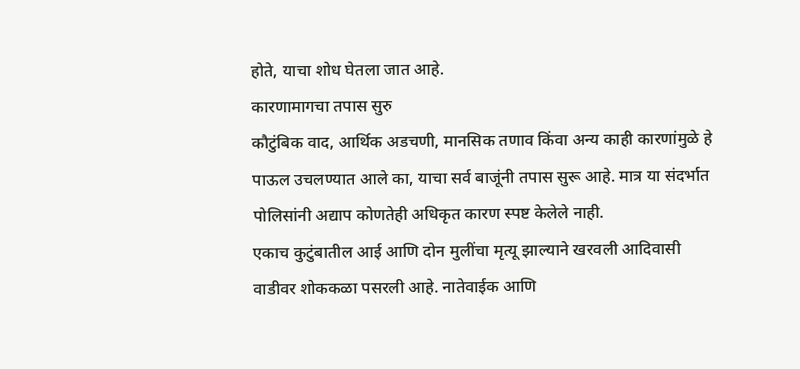होते, याचा शोध घेतला जात आहे.
कारणामागचा तपास सुरु
कौटुंबिक वाद, आर्थिक अडचणी, मानसिक तणाव किंवा अन्य काही कारणांमुळे हे पाऊल उचलण्यात आले का, याचा सर्व बाजूंनी तपास सुरू आहे. मात्र या संदर्भात पोलिसांनी अद्याप कोणतेही अधिकृत कारण स्पष्ट केलेले नाही.
एकाच कुटुंबातील आई आणि दोन मुलींचा मृत्यू झाल्याने खरवली आदिवासी वाडीवर शोककळा पसरली आहे. नातेवाईक आणि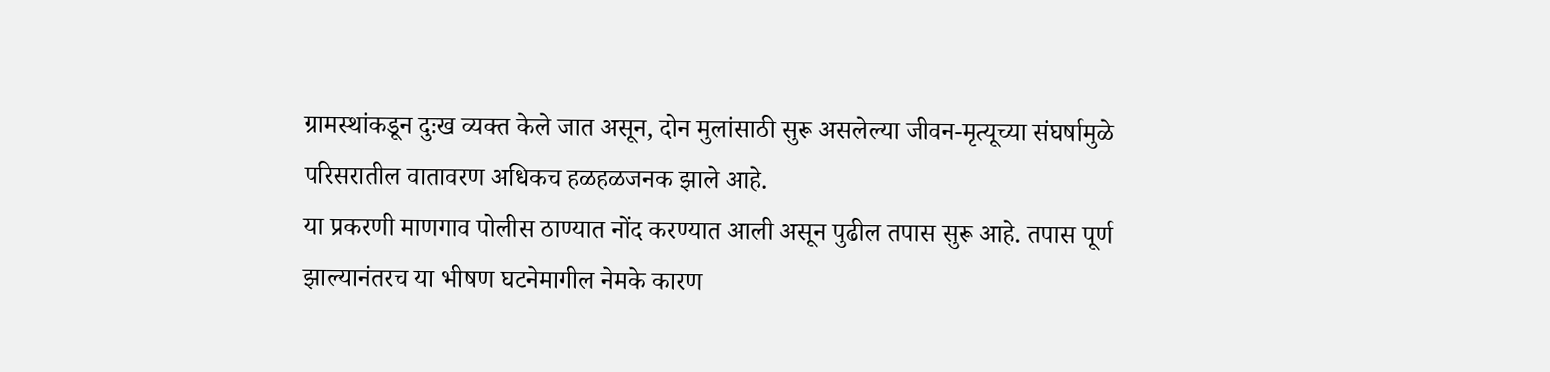ग्रामस्थांकडून दुःख व्यक्त केले जात असून, दोन मुलांसाठी सुरू असलेल्या जीवन-मृत्यूच्या संघर्षामुळे परिसरातील वातावरण अधिकच हळहळजनक झाले आहे.
या प्रकरणी माणगाव पोलीस ठाण्यात नोंद करण्यात आली असून पुढील तपास सुरू आहे. तपास पूर्ण झाल्यानंतरच या भीषण घटनेमागील नेमके कारण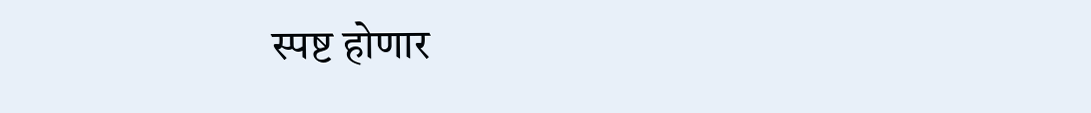स्पष्ट होणार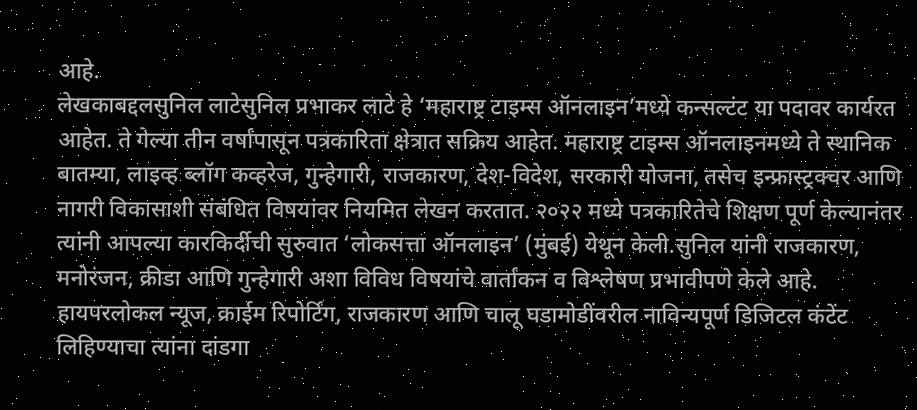आहे.
लेखकाबद्दलसुनिल लाटेसुनिल प्रभाकर लाटे हे ‘महाराष्ट्र टाइम्स ऑनलाइन’मध्ये कन्सल्टंट या पदावर कार्यरत आहेत. ते गेल्या तीन वर्षांपासून पत्रकारिता क्षेत्रात सक्रिय आहेत. महाराष्ट्र टाइम्स ऑनलाइनमध्ये ते स्थानिक बातम्या, लाइव्ह ब्लॉग कव्हरेज, गुन्हेगारी, राजकारण, देश-विदेश, सरकारी योजना, तसेच इन्फ्रास्ट्रक्चर आणि नागरी विकासाशी संबंधित विषयांवर नियमित लेखन करतात. २०२२ मध्ये पत्रकारितेचे शिक्षण पूर्ण केल्यानंतर त्यांनी आपल्या कारकिर्दीची सुरुवात ‘लोकसत्ता ऑनलाइन’ (मुंबई) येथून केली.सुनिल यांनी राजकारण, मनोरंजन, क्रीडा आणि गुन्हेगारी अशा विविध विषयांचे वार्तांकन व विश्लेषण प्रभावीपणे केले आहे. हायपरलोकल न्यूज, क्राईम रिपोर्टिंग, राजकारण आणि चालू घडामोडींवरील नाविन्यपूर्ण डिजिटल कंटेंट लिहिण्याचा त्यांना दांडगा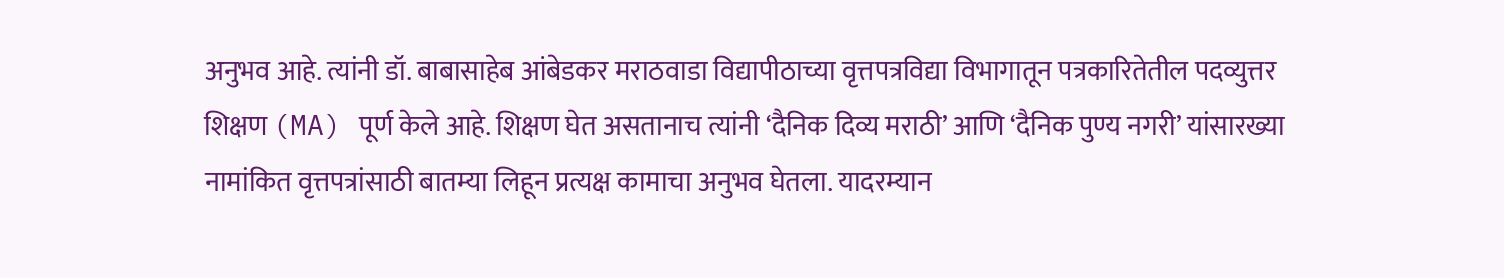अनुभव आहे. त्यांनी डॉ. बाबासाहेब आंबेडकर मराठवाडा विद्यापीठाच्या वृत्तपत्रविद्या विभागातून पत्रकारितेतील पदव्युत्तर शिक्षण (MA) पूर्ण केले आहे. शिक्षण घेत असतानाच त्यांनी ‘दैनिक दिव्य मराठी’ आणि ‘दैनिक पुण्य नगरी’ यांसारख्या नामांकित वृत्तपत्रांसाठी बातम्या लिहून प्रत्यक्ष कामाचा अनुभव घेतला. यादरम्यान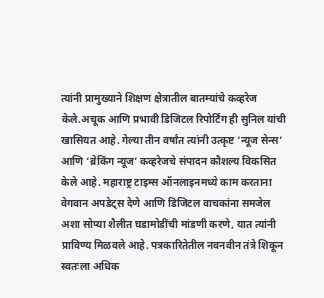त्यांनी प्रामुख्याने शिक्षण क्षेत्रातील बातम्यांचे कव्हरेज केले.अचूक आणि प्रभावी डिजिटल रिपोर्टिंग ही सुनिल यांची खासियत आहे. गेल्या तीन वर्षांत त्यांनी उत्कृष्ट ‘न्यूज सेन्स’ आणि ‘ब्रेकिंग न्यूज’ कव्हरेजचे संपादन कौशल्य विकसित केले आहे. महाराष्ट्र टाइम्स ऑनलाइनमध्ये काम करताना वेगवान अपडेट्स देणे आणि डिजिटल वाचकांना समजेल अशा सोप्या शैलीत घडामोडींची मांडणी करणे, यात त्यांनी प्राविण्य मिळवले आहे. पत्रकारितेतील नवनवीन तंत्रे शिकून स्वतःला अधिक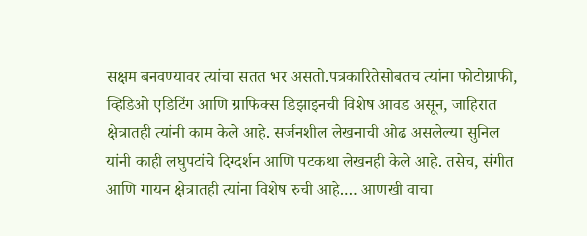सक्षम बनवण्यावर त्यांचा सतत भर असतो.पत्रकारितेसोबतच त्यांना फोटोग्राफी, व्हिडिओ एडिटिंग आणि ग्राफिक्स डिझाइनची विशेष आवड असून, जाहिरात क्षेत्रातही त्यांनी काम केले आहे. सर्जनशील लेखनाची ओढ असलेल्या सुनिल यांनी काही लघुपटांचे दिग्दर्शन आणि पटकथा लेखनही केले आहे. तसेच, संगीत आणि गायन क्षेत्रातही त्यांना विशेष रुची आहे.… आणखी वाचा